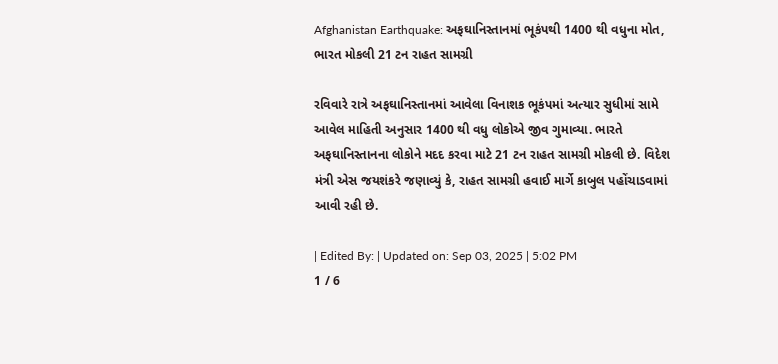Afghanistan Earthquake: અફઘાનિસ્તાનમાં ભૂકંપથી 1400 થી વધુના મોત, ભારત મોકલી 21 ટન રાહત સામગ્રી

રવિવારે રાત્રે અફઘાનિસ્તાનમાં આવેલા વિનાશક ભૂકંપમાં અત્યાર સુધીમાં સામે આવેલ માહિતી અનુસાર 1400 થી વધુ લોકોએ જીવ ગુમાવ્યા. ભારતે અફઘાનિસ્તાનના લોકોને મદદ કરવા માટે 21 ટન રાહત સામગ્રી મોકલી છે. વિદેશ મંત્રી એસ જયશંકરે જણાવ્યું કે, રાહત સામગ્રી હવાઈ માર્ગે કાબુલ પહોંચાડવામાં આવી રહી છે.

| Edited By: | Updated on: Sep 03, 2025 | 5:02 PM
1 / 6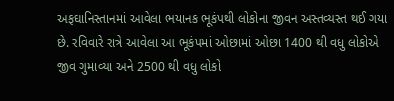અફઘાનિસ્તાનમાં આવેલા ભયાનક ભૂકંપથી લોકોના જીવન અસ્તવ્યસ્ત થઈ ગયા છે. રવિવારે રાત્રે આવેલા આ ભૂકંપમાં ઓછામાં ઓછા 1400 થી વધુ લોકોએ જીવ ગુમાવ્યા અને 2500 થી વધુ લોકો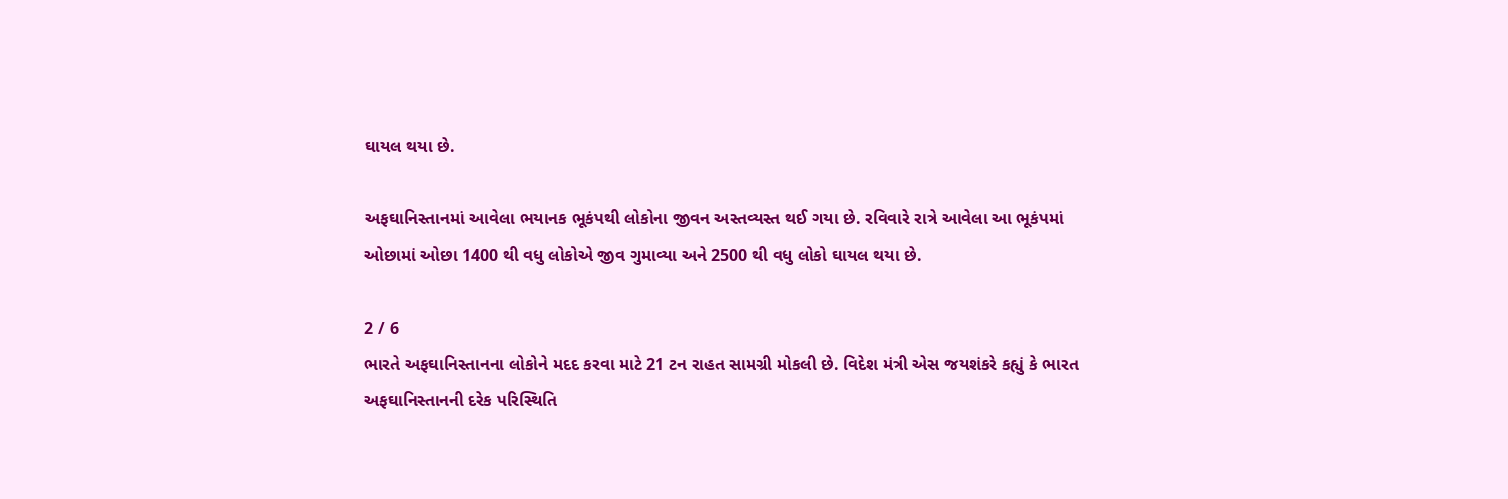ઘાયલ થયા છે.

અફઘાનિસ્તાનમાં આવેલા ભયાનક ભૂકંપથી લોકોના જીવન અસ્તવ્યસ્ત થઈ ગયા છે. રવિવારે રાત્રે આવેલા આ ભૂકંપમાં ઓછામાં ઓછા 1400 થી વધુ લોકોએ જીવ ગુમાવ્યા અને 2500 થી વધુ લોકો ઘાયલ થયા છે.

2 / 6
ભારતે અફઘાનિસ્તાનના લોકોને મદદ કરવા માટે 21 ટન રાહત સામગ્રી મોકલી છે. વિદેશ મંત્રી એસ જયશંકરે કહ્યું કે ભારત અફઘાનિસ્તાનની દરેક પરિસ્થિતિ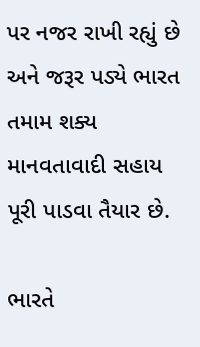પર નજર રાખી રહ્યું છે અને જરૂર પડ્યે ભારત તમામ શક્ય માનવતાવાદી સહાય પૂરી પાડવા તૈયાર છે.

ભારતે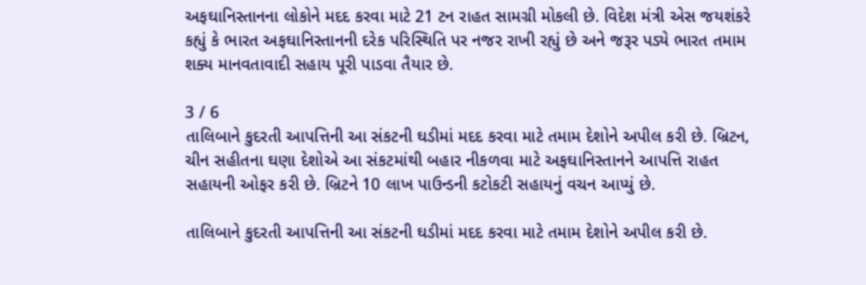અફઘાનિસ્તાનના લોકોને મદદ કરવા માટે 21 ટન રાહત સામગ્રી મોકલી છે. વિદેશ મંત્રી એસ જયશંકરે કહ્યું કે ભારત અફઘાનિસ્તાનની દરેક પરિસ્થિતિ પર નજર રાખી રહ્યું છે અને જરૂર પડ્યે ભારત તમામ શક્ય માનવતાવાદી સહાય પૂરી પાડવા તૈયાર છે.

3 / 6
તાલિબાને કુદરતી આપત્તિની આ સંકટની ઘડીમાં મદદ કરવા માટે તમામ દેશોને અપીલ કરી છે. બ્રિટન, ચીન સહીતના ઘણા દેશોએ આ સંકટમાંથી બહાર નીકળવા માટે અફઘાનિસ્તાનને આપત્તિ રાહત સહાયની ઓફર કરી છે. બ્રિટને 10 લાખ પાઉન્ડની કટોકટી સહાયનું વચન આપ્યું છે.

તાલિબાને કુદરતી આપત્તિની આ સંકટની ઘડીમાં મદદ કરવા માટે તમામ દેશોને અપીલ કરી છે.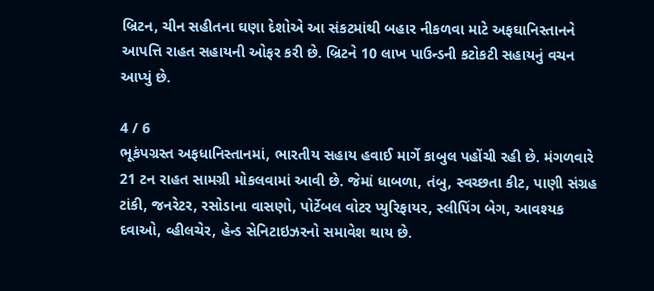બ્રિટન, ચીન સહીતના ઘણા દેશોએ આ સંકટમાંથી બહાર નીકળવા માટે અફઘાનિસ્તાનને આપત્તિ રાહત સહાયની ઓફર કરી છે. બ્રિટને 10 લાખ પાઉન્ડની કટોકટી સહાયનું વચન આપ્યું છે.

4 / 6
ભૂકંપગ્રસ્ત અફધાનિસ્તાનમાં, ભારતીય સહાય હવાઈ માર્ગે કાબુલ પહોંચી રહી છે. મંગળવારે 21 ટન રાહત સામગ્રી મોકલવામાં આવી છે. જેમાં ધાબળા, તંબુ, સ્વચ્છતા કીટ, પાણી સંગ્રહ ટાંકી, જનરેટર, રસોડાના વાસણો, પોર્ટેબલ વોટર પ્યુરિફાયર, સ્લીપિંગ બેગ, આવશ્યક દવાઓ, વ્હીલચેર, હેન્ડ સેનિટાઇઝરનો સમાવેશ થાય છે.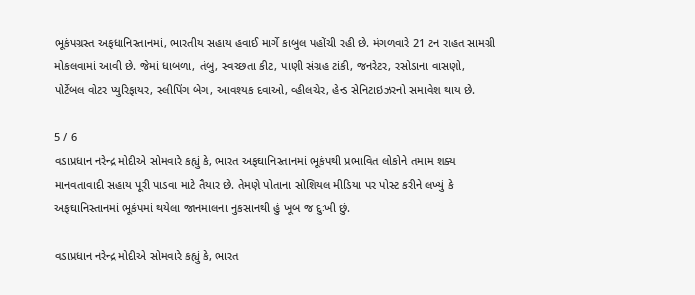ભૂકંપગ્રસ્ત અફધાનિસ્તાનમાં, ભારતીય સહાય હવાઈ માર્ગે કાબુલ પહોંચી રહી છે. મંગળવારે 21 ટન રાહત સામગ્રી મોકલવામાં આવી છે. જેમાં ધાબળા, તંબુ, સ્વચ્છતા કીટ, પાણી સંગ્રહ ટાંકી, જનરેટર, રસોડાના વાસણો, પોર્ટેબલ વોટર પ્યુરિફાયર, સ્લીપિંગ બેગ, આવશ્યક દવાઓ, વ્હીલચેર, હેન્ડ સેનિટાઇઝરનો સમાવેશ થાય છે.

5 / 6
વડાપ્રધાન નરેન્દ્ર મોદીએ સોમવારે કહ્યું કે, ભારત અફઘાનિસ્તાનમાં ભૂકંપથી પ્રભાવિત લોકોને તમામ શક્ય માનવતાવાદી સહાય પૂરી પાડવા માટે તૈયાર છે. તેમણે પોતાના સોશિયલ મીડિયા પર પોસ્ટ કરીને લખ્યું કે અફઘાનિસ્તાનમાં ભૂકંપમાં થયેલા જાનમાલના નુકસાનથી હું ખૂબ જ દુઃખી છું.

વડાપ્રધાન નરેન્દ્ર મોદીએ સોમવારે કહ્યું કે, ભારત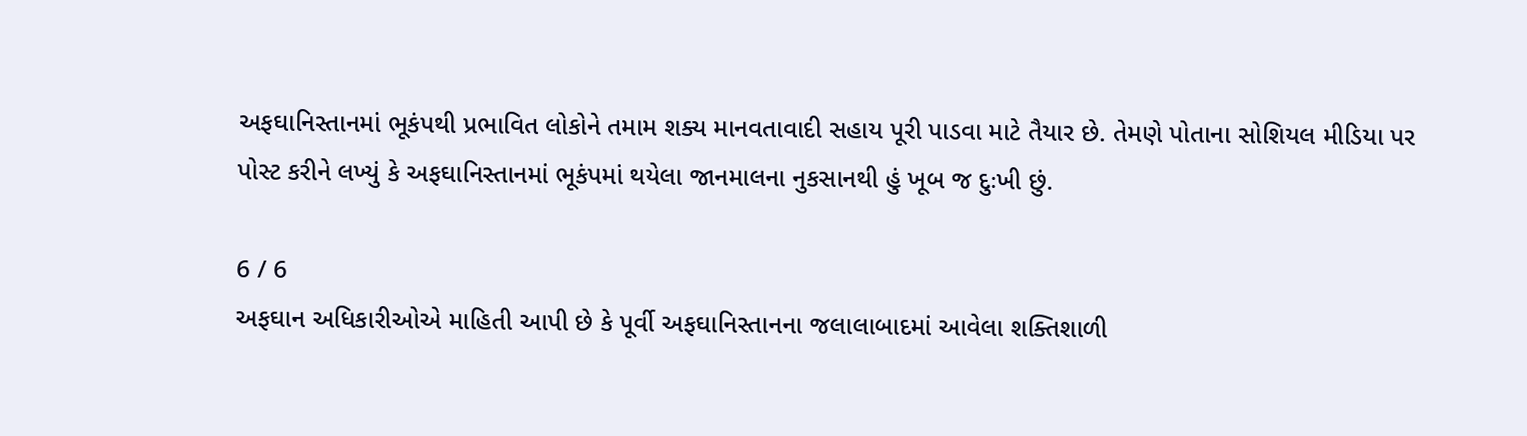અફઘાનિસ્તાનમાં ભૂકંપથી પ્રભાવિત લોકોને તમામ શક્ય માનવતાવાદી સહાય પૂરી પાડવા માટે તૈયાર છે. તેમણે પોતાના સોશિયલ મીડિયા પર પોસ્ટ કરીને લખ્યું કે અફઘાનિસ્તાનમાં ભૂકંપમાં થયેલા જાનમાલના નુકસાનથી હું ખૂબ જ દુઃખી છું.

6 / 6
અફઘાન અધિકારીઓએ માહિતી આપી છે કે પૂર્વી અફઘાનિસ્તાનના જલાલાબાદમાં આવેલા શક્તિશાળી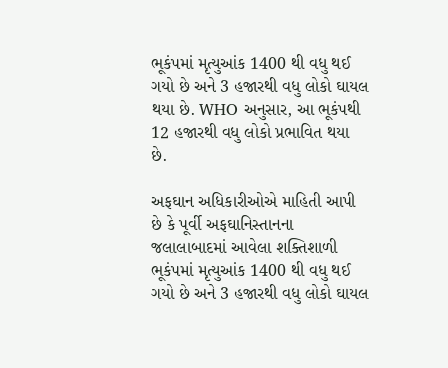ભૂકંપમાં મૃત્યુઆંક 1400 થી વધુ થઈ ગયો છે અને 3 હજારથી વધુ લોકો ઘાયલ થયા છે. WHO અનુસાર, આ ભૂકંપથી 12 હજારથી વધુ લોકો પ્રભાવિત થયા છે.

અફઘાન અધિકારીઓએ માહિતી આપી છે કે પૂર્વી અફઘાનિસ્તાનના જલાલાબાદમાં આવેલા શક્તિશાળી ભૂકંપમાં મૃત્યુઆંક 1400 થી વધુ થઈ ગયો છે અને 3 હજારથી વધુ લોકો ઘાયલ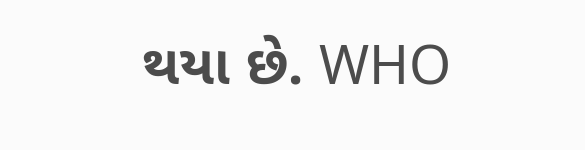થયા છે. WHO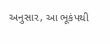અનુસાર, આ ભૂકંપથી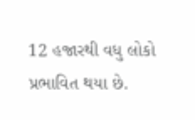12 હજારથી વધુ લોકો પ્રભાવિત થયા છે.